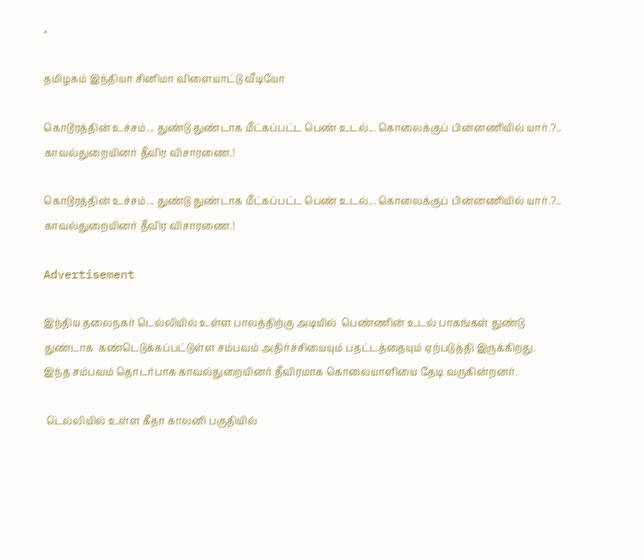×

தமிழகம் இந்தியா சினிமா விளையாட்டு வீடியோ

கொடூரத்தின் உச்சம்... துண்டு துண்டாக மீட்கப்பட்ட பெண் உடல்... கொலைக்குப் பின்னணியில் யார்.?.. காவல்துறையினர் தீவிர விசாரணை.!

கொடூரத்தின் உச்சம்... துண்டு துண்டாக மீட்கப்பட்ட பெண் உடல்... கொலைக்குப் பின்னணியில் யார்.?.. காவல்துறையினர் தீவிர விசாரணை.!

Advertisement

இந்திய தலைநகர் டெல்லியில் உள்ள பாலத்திற்கு அடியில்  பெண்ணின் உடல் பாகங்கள் துண்டு துண்டாக  கண்டெடுக்கப்பட்டுள்ள சம்பவம் அதிர்ச்சியையும் பதட்டத்தையும் ஏற்படுத்தி இருக்கிறது. இந்த சம்பவம் தொடர்பாக காவல்துறையினர் தீவிரமாக கொலையாளியை தேடி வருகின்றனர்.

 டெல்லியில் உள்ள கீதா காலனி பகுதியில்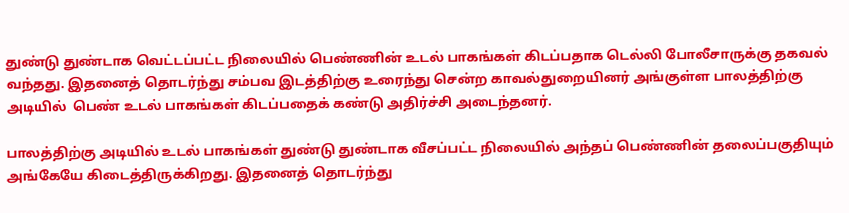துண்டு துண்டாக வெட்டப்பட்ட நிலையில் பெண்ணின் உடல் பாகங்கள் கிடப்பதாக டெல்லி போலீசாருக்கு தகவல் வந்தது. இதனைத் தொடர்ந்து சம்பவ இடத்திற்கு உரைந்து சென்ற காவல்துறையினர் அங்குள்ள பாலத்திற்கு அடியில்  பெண் உடல் பாகங்கள் கிடப்பதைக் கண்டு அதிர்ச்சி அடைந்தனர்.

பாலத்திற்கு அடியில் உடல் பாகங்கள் துண்டு துண்டாக வீசப்பட்ட நிலையில் அந்தப் பெண்ணின் தலைப்பகுதியும் அங்கேயே கிடைத்திருக்கிறது. இதனைத் தொடர்ந்து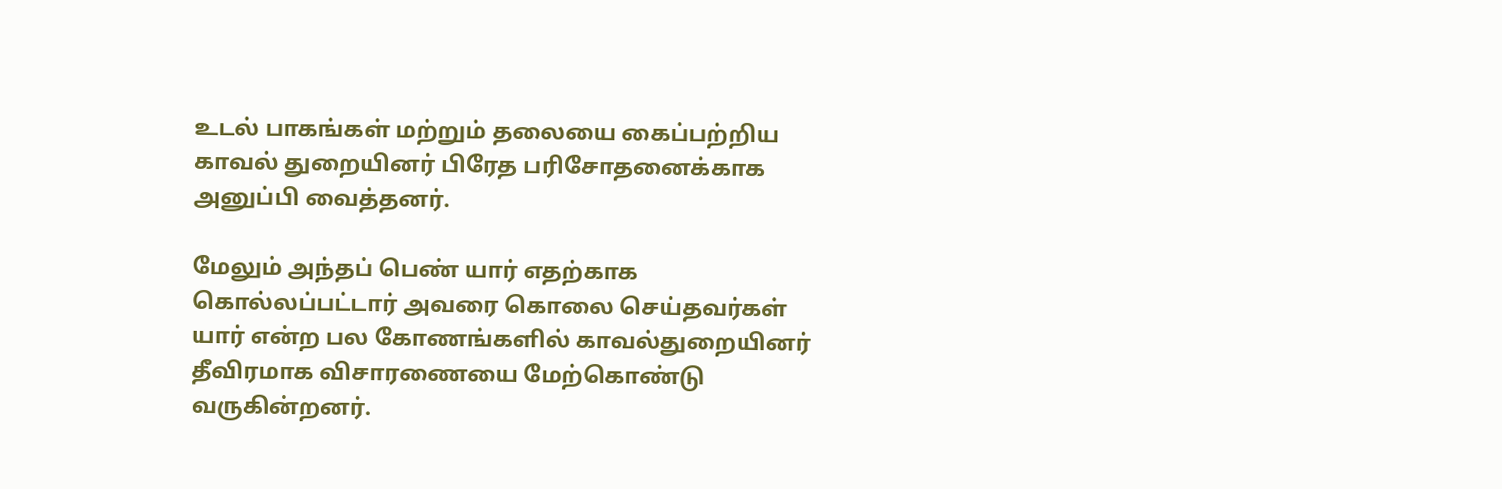உடல் பாகங்கள் மற்றும் தலையை கைப்பற்றிய காவல் துறையினர் பிரேத பரிசோதனைக்காக அனுப்பி வைத்தனர்.

மேலும் அந்தப் பெண் யார் எதற்காக கொல்லப்பட்டார் அவரை கொலை செய்தவர்கள் யார் என்ற பல கோணங்களில் காவல்துறையினர் தீவிரமாக விசாரணையை மேற்கொண்டு வருகின்றனர்.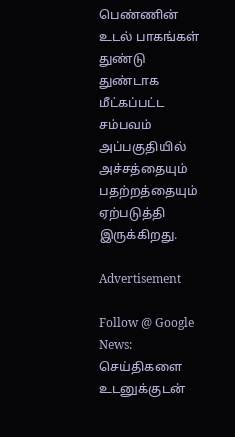பெண்ணின் உடல் பாகங்கள் துண்டு துண்டாக மீட்கப்பட்ட சம்பவம் அப்பகுதியில் அச்சத்தையும் பதற்றத்தையும் ஏற்படுத்தி இருக்கிறது.

Advertisement

Follow @ Google News: செய்திகளை உடனுக்குடன்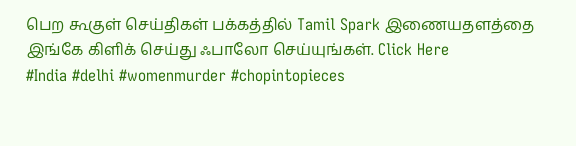பெற கூகுள் செய்திகள் பக்கத்தில் Tamil Spark இணையதளத்தை இங்கே கிளிக் செய்து ஃபாலோ செய்யுங்கள். Click Here
#India #delhi #womenmurder #chopintopieces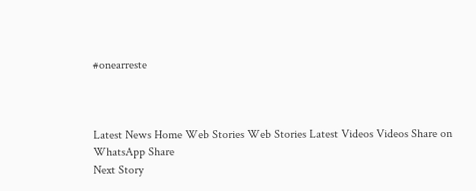#onearreste



Latest News Home Web Stories Web Stories Latest Videos Videos Share on WhatsApp Share
Next Story